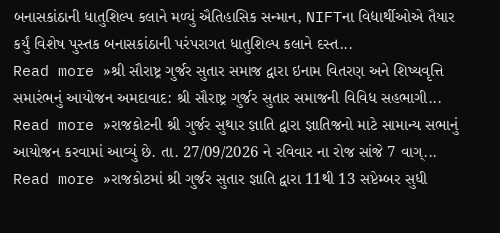બનાસકાંઠાની ધાતુશિલ્પ કલાને મળ્યું ઐતિહાસિક સન્માન, NIFTના વિદ્યાર્થીઓએ તૈયાર કર્યું વિશેષ પુસ્તક બનાસકાંઠાની પરંપરાગત ધાતુશિલ્પ કલાને દસ્ત...
Read more »શ્રી સૌરાષ્ટ્ર ગુર્જર સુતાર સમાજ દ્વારા ઇનામ વિતરણ અને શિષ્યવૃત્તિ સમારંભનું આયોજન અમદાવાદ: શ્રી સૌરાષ્ટ્ર ગુર્જર સુતાર સમાજની વિવિધ સહભાગી...
Read more »રાજકોટની શ્રી ગુર્જર સુથાર જ્ઞાતિ દ્વારા જ્ઞાતિજનો માટે સામાન્ય સભાનું આયોજન કરવામાં આવ્યું છે. તા. 27/09/2026 ને રવિવાર ના રોજ સાંજે 7 વાગ્...
Read more »રાજકોટમાં શ્રી ગુર્જર સુતાર જ્ઞાતિ દ્વારા 11થી 13 સપ્ટેમ્બર સુધી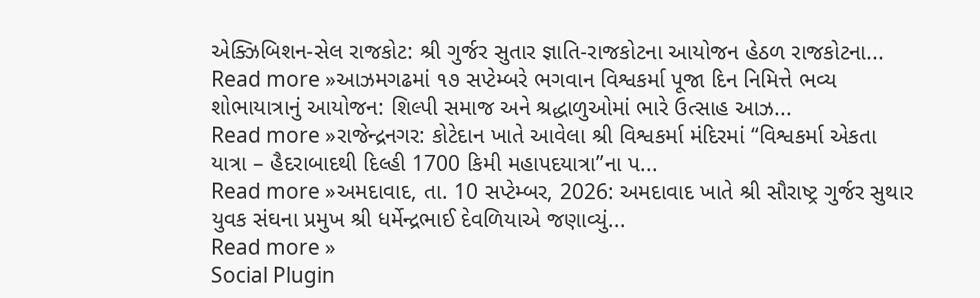એક્ઝિબિશન-સેલ રાજકોટ: શ્રી ગુર્જર સુતાર જ્ઞાતિ-રાજકોટના આયોજન હેઠળ રાજકોટના...
Read more »આઝમગઢમાં ૧૭ સપ્ટેમ્બરે ભગવાન વિશ્વકર્મા પૂજા દિન નિમિત્તે ભવ્ય શોભાયાત્રાનું આયોજન: શિલ્પી સમાજ અને શ્રદ્ધાળુઓમાં ભારે ઉત્સાહ આઝ...
Read more »રાજેન્દ્રનગર: કોટેદાન ખાતે આવેલા શ્રી વિશ્વકર્મા મંદિરમાં “વિશ્વકર્મા એકતા યાત્રા – હૈદરાબાદથી દિલ્હી 1700 કિમી મહાપદયાત્રા”ના પ...
Read more »અમદાવાદ, તા. 10 સપ્ટેમ્બર, 2026: અમદાવાદ ખાતે શ્રી સૌરાષ્ટ્ર ગુર્જર સુથાર યુવક સંઘના પ્રમુખ શ્રી ધર્મેન્દ્રભાઈ દેવળિયાએ જણાવ્યું...
Read more »
Social Plugin